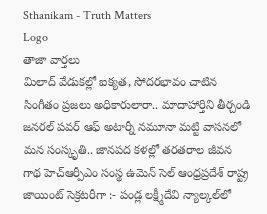Sthanikam - Truth Matters
Logo
తాజా వార్తలు
మిలాద్‌ వేడుకల్లో ఐక్యత, సోదరభావం చాటిన సింగీతం ప్రజలు అధికారులారా.. మాదాహార్తిని తీర్చండి జనరల్ పవర్ ఆఫ్ అటార్నీ నమూనా మట్టి వాసనలో మన సంస్కృతి.. జానపద కళల్లో తరతరాల జీవన గాథ హెచ్ఆర్పీఎం సంస్థ ఉమెన్ సెల్ ఆంధ్రప్రదేశ్ రాష్ట్ర జాయింట్ సెక్రటరీగా :- పండ్ల లక్ష్మీదేవి న్యాల్కల్‌లో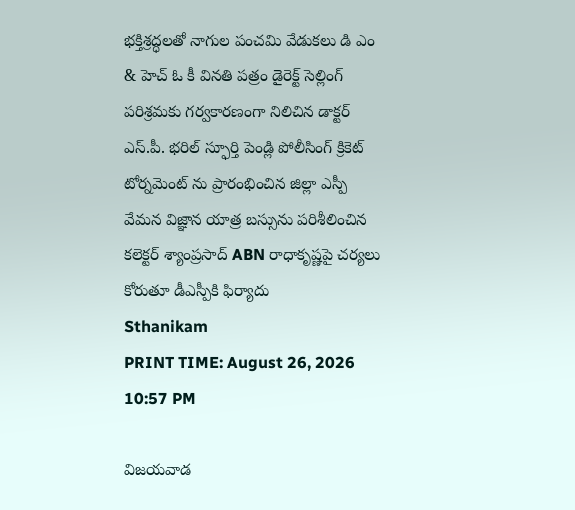భక్తిశ్రద్ధలతో నాగుల పంచమి వేడుకలు డి ఎం & హెచ్ ఓ కీ వినతి పత్రం డైరెక్ట్ సెల్లింగ్ పరిశ్రమకు గర్వకారణంగా నిలిచిన డాక్టర్ ఎస్.పీ. భరిల్ స్ఫూర్తి పెండ్లి పోలీసింగ్ క్రికెట్ టోర్నమెంట్ ను ప్రారంభించిన జిల్లా ఎస్పీ వేమన విజ్ఞాన యాత్ర బస్సును పరిశీలించిన కలెక్టర్ శ్యాంప్రసాద్ ABN రాధాకృష్ణపై చర్యలు కోరుతూ డీఎస్పీకి ఫిర్యాదు
Sthanikam
PRINT TIME: August 26, 2026 10:57 PM

విజయవాడ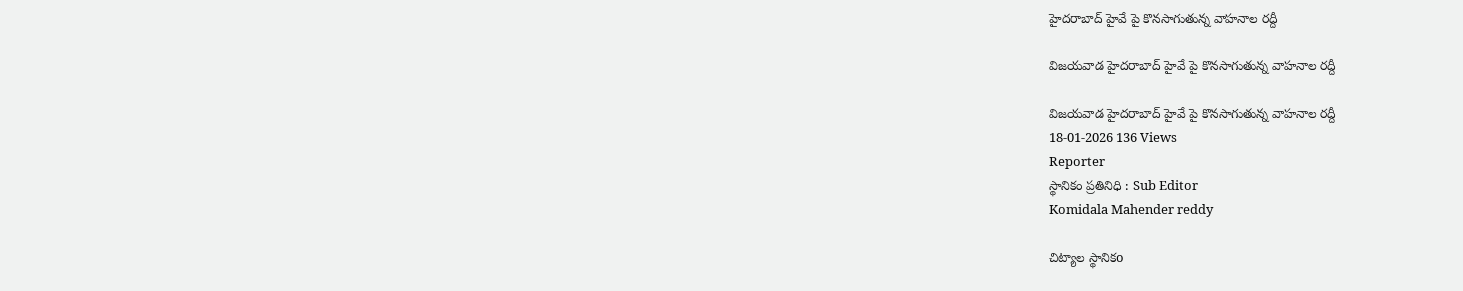హైదరాబాద్ హైవే పై కొనసాగుతున్న వాహనాల రద్దీ

విజయవాడ హైదరాబాద్ హైవే పై కొనసాగుతున్న వాహనాల రద్దీ

విజయవాడ హైదరాబాద్ హైవే పై కొనసాగుతున్న వాహనాల రద్దీ
18-01-2026 136 Views
Reporter
స్థానికం ప్రతినిధి : Sub Editor
Komidala Mahender reddy

చిట్యాల స్థానికo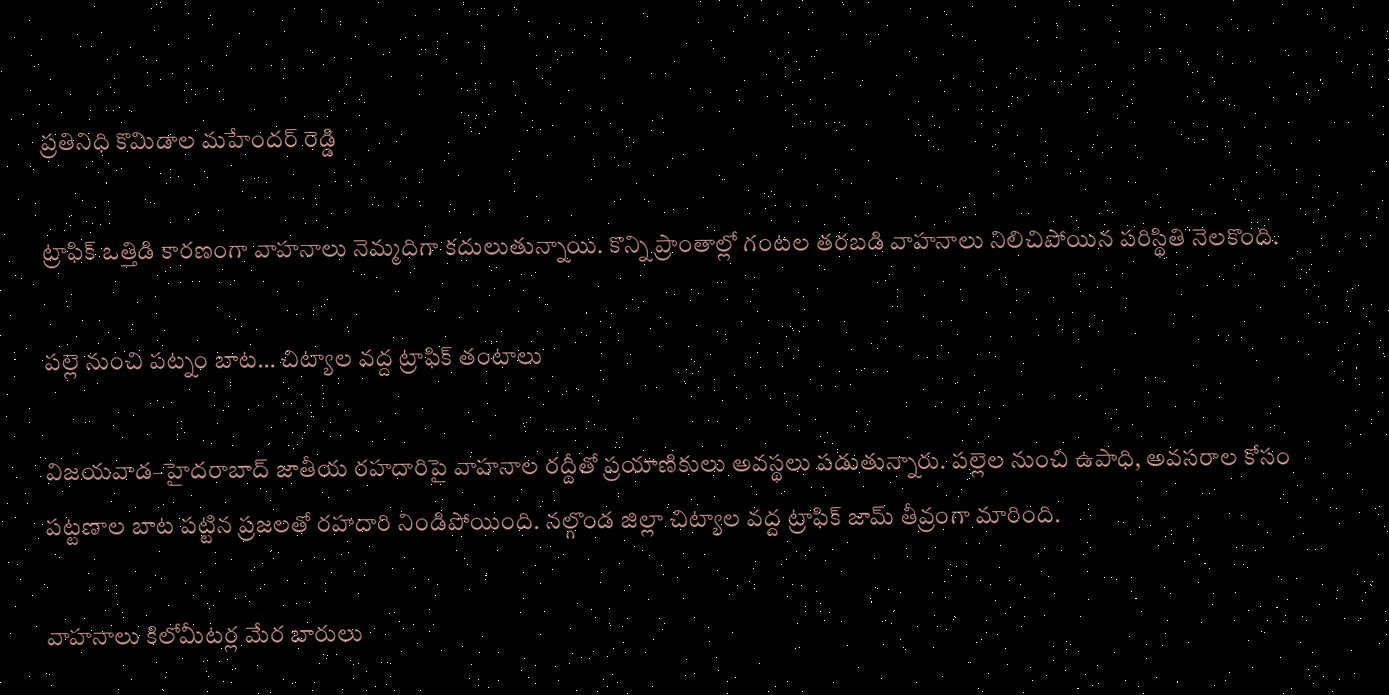ప్రతినిధి కొమిడాల మహేందర్ రెడ్డి

ట్రాఫిక్ ఒత్తిడి కారణంగా వాహనాలు నెమ్మదిగా కదులుతున్నాయి. కొన్ని ప్రాంతాల్లో గంటల తరబడి వాహనాలు నిలిచిపోయిన పరిస్థితి నెలకొంది.

పల్లె నుంచి పట్నం బాట… చిట్యాల వద్ద ట్రాఫిక్ తంటాలు

విజయవాడ–హైదరాబాద్ జాతీయ రహదారిపై వాహనాల రద్దీతో ప్రయాణికులు అవస్థలు పడుతున్నారు. పల్లెల నుంచి ఉపాధి, అవసరాల కోసం పట్టణాల బాట పట్టిన ప్రజలతో రహదారి నిండిపోయింది. నల్గొండ జిల్లా చిట్యాల వద్ద ట్రాఫిక్ జామ్ తీవ్రంగా మారింది.

వాహనాలు కిలోమీటర్ల మేర బారులు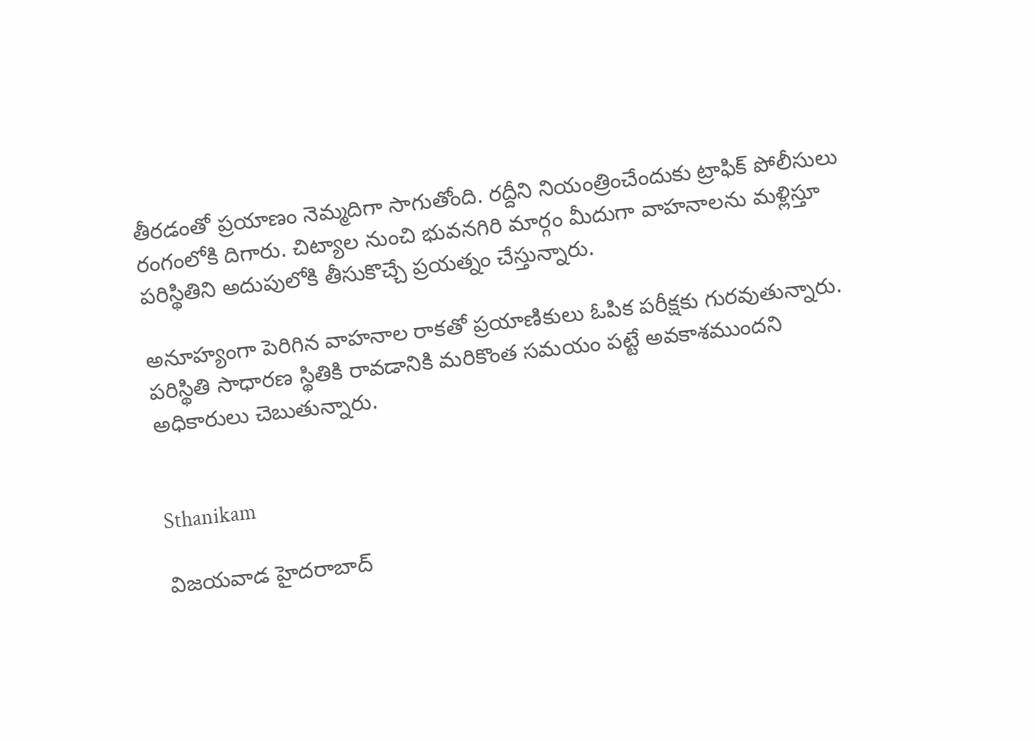తీరడంతో ప్రయాణం నెమ్మదిగా సాగుతోంది. రద్దీని నియంత్రించేందుకు ట్రాఫిక్ పోలీసులు రంగంలోకి దిగారు. చిట్యాల నుంచి భువనగిరి మార్గం మీదుగా వాహనాలను మళ్లిస్తూ పరిస్థితిని అదుపులోకి తీసుకొచ్చే ప్రయత్నం చేస్తున్నారు.

అనూహ్యంగా పెరిగిన వాహనాల రాకతో ప్రయాణికులు ఓపిక పరీక్షకు గురవుతున్నారు. పరిస్థితి సాధారణ స్థితికి రావడానికి మరికొంత సమయం పట్టే అవకాశముందని అధికారులు చెబుతున్నారు.


Sthanikam

విజయవాడ హైదరాబాద్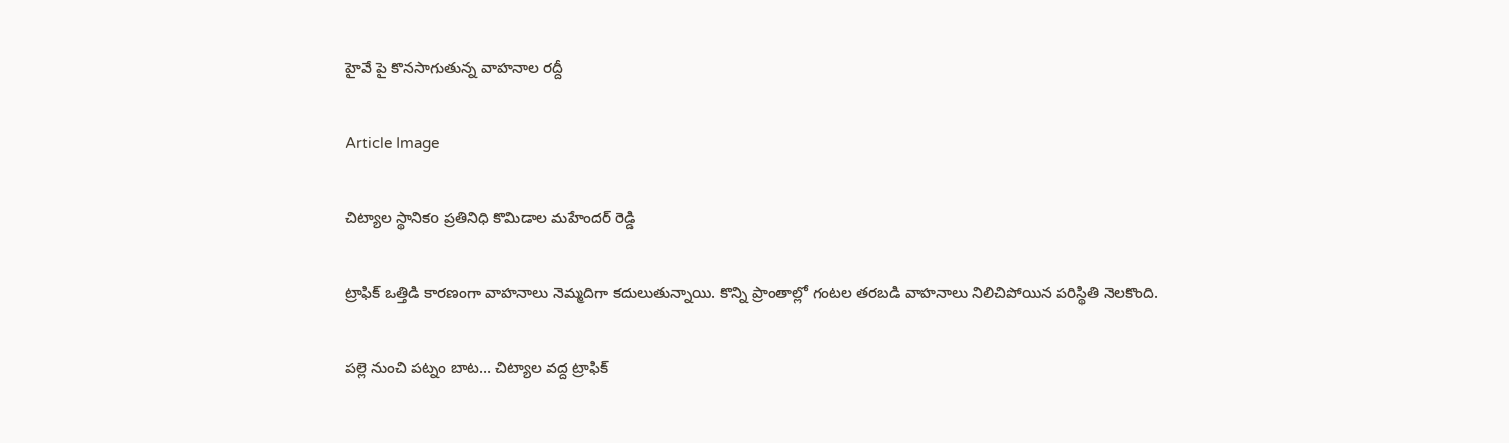హైవే పై కొనసాగుతున్న వాహనాల రద్దీ

Article Image

చిట్యాల స్థానికo ప్రతినిధి కొమిడాల మహేందర్ రెడ్డి

ట్రాఫిక్ ఒత్తిడి కారణంగా వాహనాలు నెమ్మదిగా కదులుతున్నాయి. కొన్ని ప్రాంతాల్లో గంటల తరబడి వాహనాలు నిలిచిపోయిన పరిస్థితి నెలకొంది.

పల్లె నుంచి పట్నం బాట… చిట్యాల వద్ద ట్రాఫిక్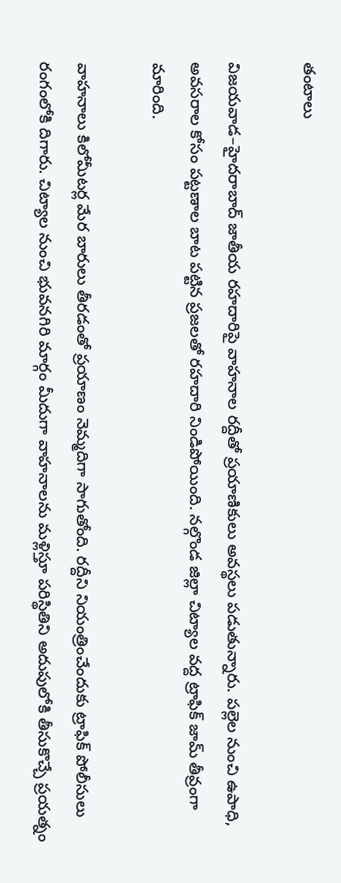తంటాలు

విజయవాడ–హైదరాబాద్ జాతీయ రహదారిపై వాహనాల రద్దీతో ప్రయాణికులు అవస్థలు పడుతున్నారు. పల్లెల నుంచి ఉపాధి, అవసరాల కోసం పట్టణాల బాట పట్టిన ప్రజలతో రహదారి నిండిపోయింది. నల్గొండ జిల్లా చిట్యాల వద్ద ట్రాఫిక్ జామ్ తీవ్రంగా మారింది.

వాహనాలు కిలోమీటర్ల మేర బారులు తీరడంతో ప్రయాణం నెమ్మదిగా సాగుతోంది. రద్దీని నియంత్రించేందుకు ట్రాఫిక్ పోలీసులు రంగంలోకి దిగారు. చిట్యాల నుంచి భువనగిరి మార్గం మీదుగా వాహనాలను మళ్లిస్తూ పరిస్థితిని అదుపులోకి తీసుకొచ్చే ప్రయత్నం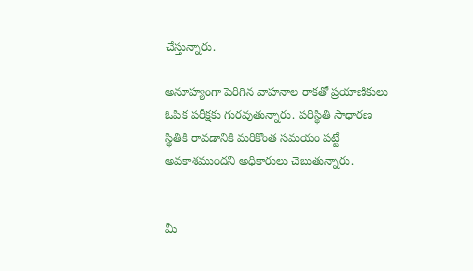చేస్తున్నారు.

అనూహ్యంగా పెరిగిన వాహనాల రాకతో ప్రయాణికులు ఓపిక పరీక్షకు గురవుతున్నారు. పరిస్థితి సాధారణ స్థితికి రావడానికి మరికొంత సమయం పట్టే అవకాశముందని అధికారులు చెబుతున్నారు.


మీ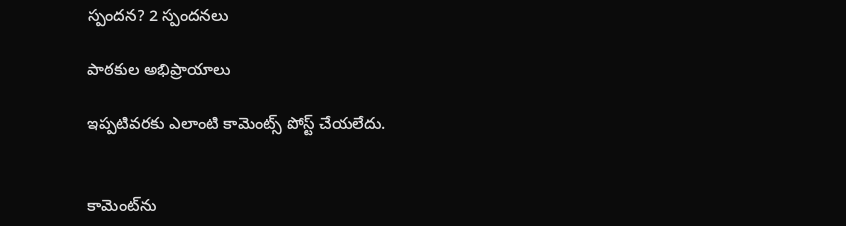స్పందన? 2 స్పందనలు

పాఠకుల అభిప్రాయాలు

ఇప్పటివరకు ఎలాంటి కామెంట్స్ పోస్ట్ చేయలేదు.


కామెంట్‌ను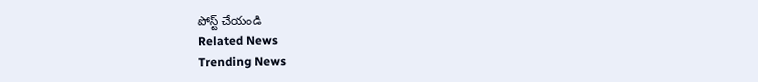పోస్ట్ చేయండి
Related News
Trending News